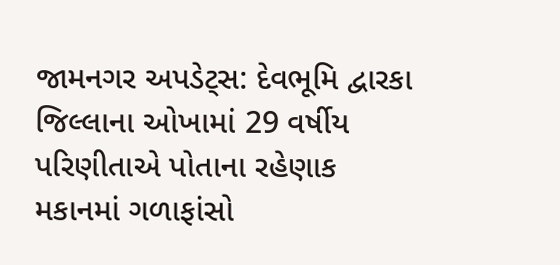જામનગર અપડેટ્સ: દેવભૂમિ દ્વારકા જિલ્લાના ઓખામાં 29 વર્ષીય પરિણીતાએ પોતાના રહેણાક મકાનમાં ગળાફાંસો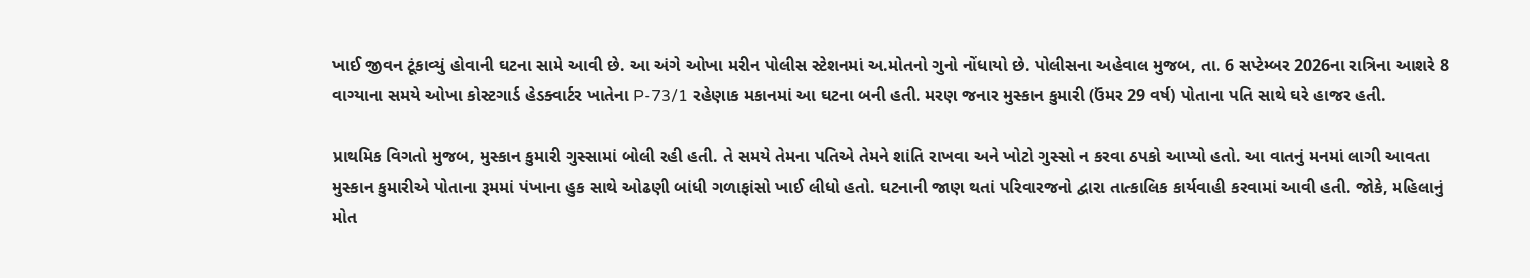ખાઈ જીવન ટૂંકાવ્યું હોવાની ઘટના સામે આવી છે. આ અંગે ઓખા મરીન પોલીસ સ્ટેશનમાં અ.મોતનો ગુનો નોંધાયો છે. પોલીસના અહેવાલ મુજબ, તા. 6 સપ્ટેમ્બર 2026ના રાત્રિના આશરે 8 વાગ્યાના સમયે ઓખા કોસ્ટગાર્ડ હેડક્વાર્ટર ખાતેના P-73/1 રહેણાક મકાનમાં આ ઘટના બની હતી. મરણ જનાર મુસ્કાન કુમારી (ઉંમર 29 વર્ષ) પોતાના પતિ સાથે ઘરે હાજર હતી.

પ્રાથમિક વિગતો મુજબ, મુસ્કાન કુમારી ગુસ્સામાં બોલી રહી હતી. તે સમયે તેમના પતિએ તેમને શાંતિ રાખવા અને ખોટો ગુસ્સો ન કરવા ઠપકો આપ્યો હતો. આ વાતનું મનમાં લાગી આવતા મુસ્કાન કુમારીએ પોતાના રૂમમાં પંખાના હુક સાથે ઓઢણી બાંધી ગળાફાંસો ખાઈ લીધો હતો. ઘટનાની જાણ થતાં પરિવારજનો દ્વારા તાત્કાલિક કાર્યવાહી કરવામાં આવી હતી. જોકે, મહિલાનું મોત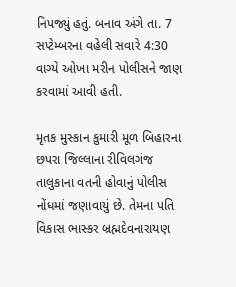નિપજ્યું હતું. બનાવ અંગે તા. 7 સપ્ટેમ્બરના વહેલી સવારે 4:30 વાગ્યે ઓખા મરીન પોલીસને જાણ કરવામાં આવી હતી.

મૃતક મુસ્કાન કુમારી મૂળ બિહારના છપરા જિલ્લાના રીવિલગંજ તાલુકાના વતની હોવાનું પોલીસ નોંધમાં જણાવાયું છે. તેમના પતિ વિકાસ ભાસ્કર બ્રહ્મદેવનારાયણ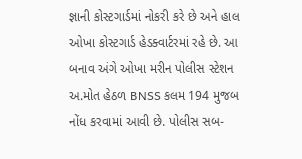જ્ઞાની કોસ્ટગાર્ડમાં નોકરી કરે છે અને હાલ ઓખા કોસ્ટગાર્ડ હેડક્વાર્ટરમાં રહે છે. આ બનાવ અંગે ઓખા મરીન પોલીસ સ્ટેશન અ.મોત હેઠળ BNSS કલમ 194 મુજબ નોંધ કરવામાં આવી છે. પોલીસ સબ-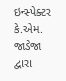ઇન્સ્પેક્ટર કે.એમ. જાડેજા દ્વારા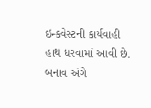ઇન્કવેસ્ટની કાર્યવાહી હાથ ધરવામાં આવી છે. બનાવ અંગે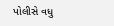પોલીસે વધુ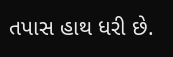તપાસ હાથ ધરી છે.